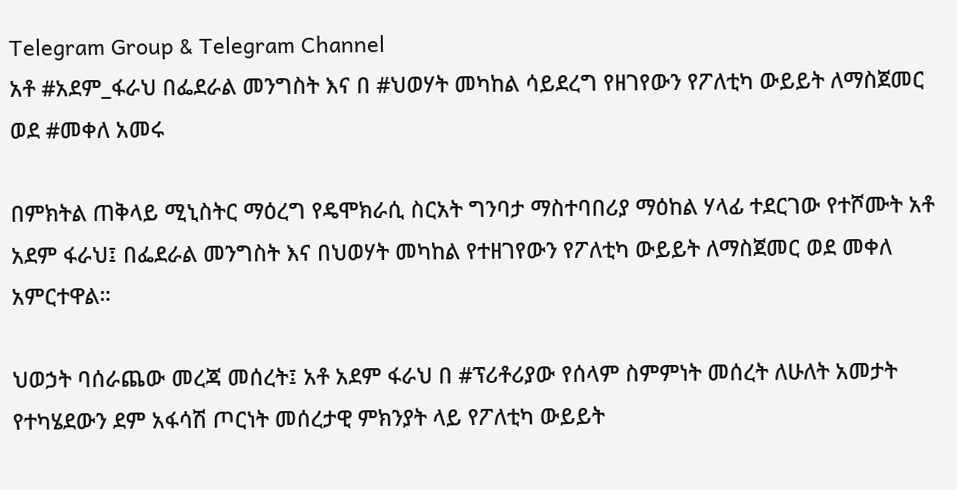Telegram Group & Telegram Channel
አቶ #አደም_ፋራህ በፌደራል መንግስት እና በ #ህወሃት መካከል ሳይደረግ የዘገየውን የፖለቲካ ውይይት ለማስጀመር ወደ #መቀለ አመሩ

በምክትል ጠቅላይ ሚኒስትር ማዕረግ የዴሞክራሲ ስርአት ግንባታ ማስተባበሪያ ማዕከል ሃላፊ ተደርገው የተሾሙት አቶ አደም ፋራህ፤ በፌደራል መንግስት እና በህወሃት መካከል የተዘገየውን የፖለቲካ ውይይት ለማስጀመር ወደ መቀለ አምርተዋል።

ህወኃት ባሰራጨው መረጃ መሰረት፤ አቶ አደም ፋራህ በ #ፕሪቶሪያው የሰላም ስምምነት መሰረት ለሁለት አመታት የተካሄደውን ደም አፋሳሽ ጦርነት መሰረታዊ ምክንያት ላይ የፖለቲካ ውይይት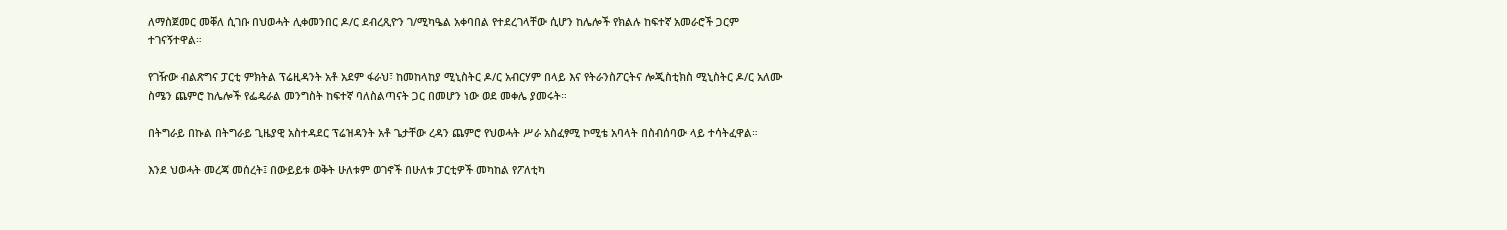ለማስጀመር መቐለ ሲገቡ በህወሓት ሊቀመንበር ዶ/ር ደብረጺዮን ገ/ሚካዔል አቀባበል የተደረገላቸው ሲሆን ከሌሎች የክልሉ ከፍተኛ አመራሮች ጋርም ተገናኝተዋል።

የገዥው ብልጽግና ፓርቲ ምክትል ፕሬዚዳንት አቶ አደም ፋራህ፣ ከመከላከያ ሚኒስትር ዶ/ር አብርሃም በላይ እና የትራንስፖርትና ሎጂስቲክስ ሚኒስትር ዶ/ር አለሙ ስሜን ጨምሮ ከሌሎች የፌዴራል መንግስት ከፍተኛ ባለስልጣናት ጋር በመሆን ነው ወደ መቀሌ ያመሩት።

በትግራይ በኩል በትግራይ ጊዜያዊ አስተዳደር ፕሬዝዳንት አቶ ጌታቸው ረዳን ጨምሮ የህወሓት ሥራ አስፈፃሚ ኮሚቴ አባላት በስብሰባው ላይ ተሳትፈዋል።

እንደ ህወሓት መረጃ መሰረት፤ በውይይቱ ወቅት ሁለቱም ወገኖች በሁለቱ ፓርቲዎች መካከል የፖለቲካ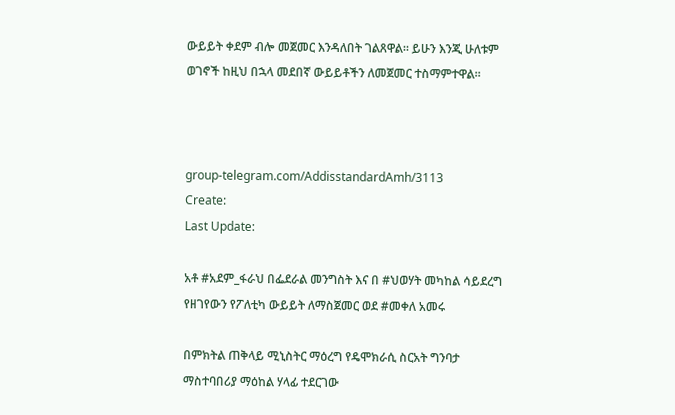ውይይት ቀደም ብሎ መጀመር እንዳለበት ገልጸዋል። ይሁን እንጂ ሁለቱም ወገኖች ከዚህ በኋላ መደበኛ ውይይቶችን ለመጀመር ተስማምተዋል።



group-telegram.com/AddisstandardAmh/3113
Create:
Last Update:

አቶ #አደም_ፋራህ በፌደራል መንግስት እና በ #ህወሃት መካከል ሳይደረግ የዘገየውን የፖለቲካ ውይይት ለማስጀመር ወደ #መቀለ አመሩ

በምክትል ጠቅላይ ሚኒስትር ማዕረግ የዴሞክራሲ ስርአት ግንባታ ማስተባበሪያ ማዕከል ሃላፊ ተደርገው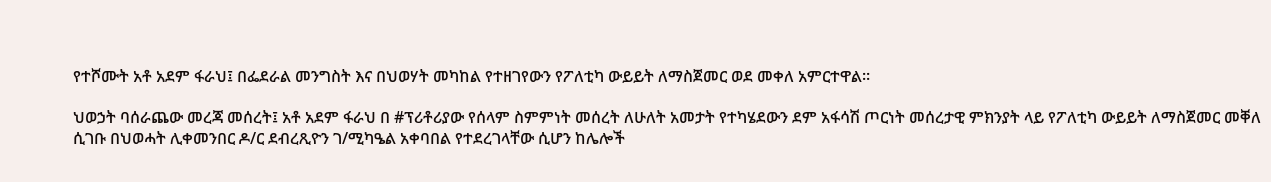የተሾሙት አቶ አደም ፋራህ፤ በፌደራል መንግስት እና በህወሃት መካከል የተዘገየውን የፖለቲካ ውይይት ለማስጀመር ወደ መቀለ አምርተዋል።

ህወኃት ባሰራጨው መረጃ መሰረት፤ አቶ አደም ፋራህ በ #ፕሪቶሪያው የሰላም ስምምነት መሰረት ለሁለት አመታት የተካሄደውን ደም አፋሳሽ ጦርነት መሰረታዊ ምክንያት ላይ የፖለቲካ ውይይት ለማስጀመር መቐለ ሲገቡ በህወሓት ሊቀመንበር ዶ/ር ደብረጺዮን ገ/ሚካዔል አቀባበል የተደረገላቸው ሲሆን ከሌሎች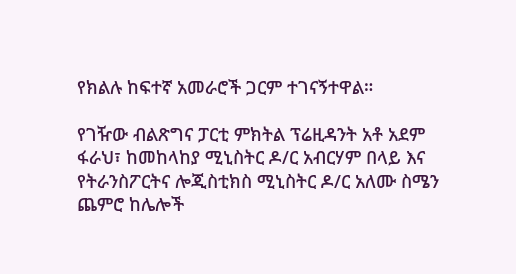የክልሉ ከፍተኛ አመራሮች ጋርም ተገናኝተዋል።

የገዥው ብልጽግና ፓርቲ ምክትል ፕሬዚዳንት አቶ አደም ፋራህ፣ ከመከላከያ ሚኒስትር ዶ/ር አብርሃም በላይ እና የትራንስፖርትና ሎጂስቲክስ ሚኒስትር ዶ/ር አለሙ ስሜን ጨምሮ ከሌሎች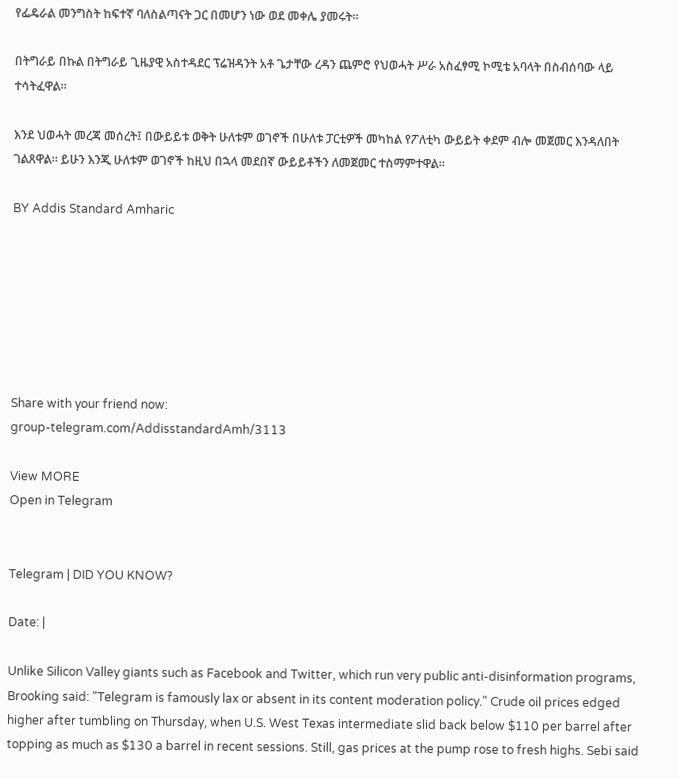የፌዴራል መንግስት ከፍተኛ ባለስልጣናት ጋር በመሆን ነው ወደ መቀሌ ያመሩት።

በትግራይ በኩል በትግራይ ጊዜያዊ አስተዳደር ፕሬዝዳንት አቶ ጌታቸው ረዳን ጨምሮ የህወሓት ሥራ አስፈፃሚ ኮሚቴ አባላት በስብሰባው ላይ ተሳትፈዋል።

እንደ ህወሓት መረጃ መሰረት፤ በውይይቱ ወቅት ሁለቱም ወገኖች በሁለቱ ፓርቲዎች መካከል የፖለቲካ ውይይት ቀደም ብሎ መጀመር እንዳለበት ገልጸዋል። ይሁን እንጂ ሁለቱም ወገኖች ከዚህ በኋላ መደበኛ ውይይቶችን ለመጀመር ተስማምተዋል።

BY Addis Standard Amharic







Share with your friend now:
group-telegram.com/AddisstandardAmh/3113

View MORE
Open in Telegram


Telegram | DID YOU KNOW?

Date: |

Unlike Silicon Valley giants such as Facebook and Twitter, which run very public anti-disinformation programs, Brooking said: "Telegram is famously lax or absent in its content moderation policy." Crude oil prices edged higher after tumbling on Thursday, when U.S. West Texas intermediate slid back below $110 per barrel after topping as much as $130 a barrel in recent sessions. Still, gas prices at the pump rose to fresh highs. Sebi said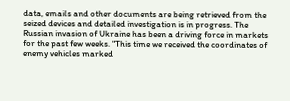data, emails and other documents are being retrieved from the seized devices and detailed investigation is in progress. The Russian invasion of Ukraine has been a driving force in markets for the past few weeks. "This time we received the coordinates of enemy vehicles marked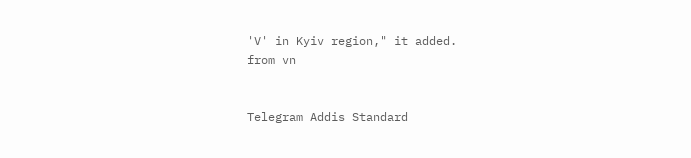'V' in Kyiv region," it added.
from vn


Telegram Addis Standard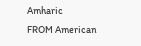Amharic
FROM American